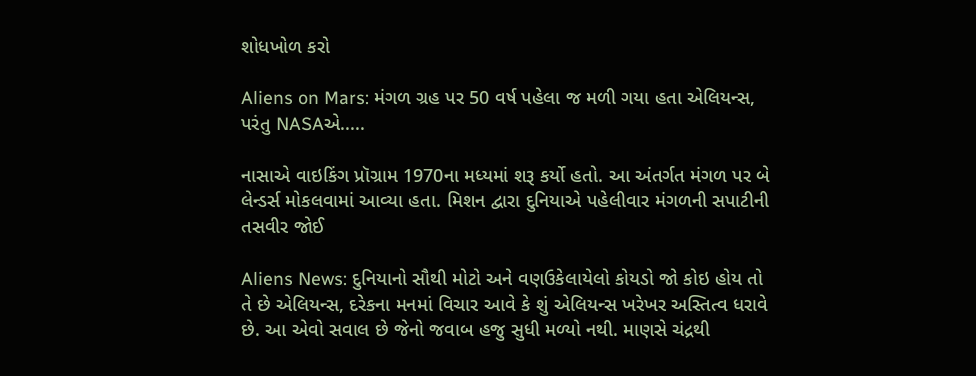શોધખોળ કરો

Aliens on Mars: મંગળ ગ્રહ પર 50 વર્ષ પહેલા જ મળી ગયા હતા એલિયન્સ, પરંતુ NASAએ.....

નાસાએ વાઇકિંગ પ્રૉગ્રામ 1970ના મધ્યમાં શરૂ કર્યો હતો. આ અંતર્ગત મંગળ પર બે લેન્ડર્સ મોકલવામાં આવ્યા હતા. મિશન દ્વારા દુનિયાએ પહેલીવાર મંગળની સપાટીની તસવીર જોઈ

Aliens News: દુનિયાનો સૌથી મોટો અને વણઉકેલાયેલો કોયડો જો કોઇ હોય તો તે છે એલિયન્સ, દરેકના મનમાં વિચાર આવે કે શું એલિયન્સ ખરેખર અસ્તિત્વ ધરાવે છે. આ એવો સવાલ છે જેનો જવાબ હજુ સુધી મળ્યો નથી. માણસે ચંદ્રથી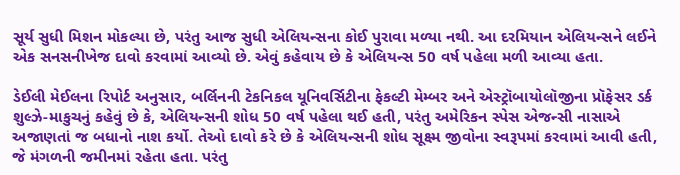સૂર્ય સુધી મિશન મોકલ્યા છે, પરંતુ આજ સુધી એલિયન્સના કોઈ પુરાવા મળ્યા નથી. આ દરમિયાન એલિયન્સને લઈને એક સનસનીખેજ દાવો કરવામાં આવ્યો છે. એવું કહેવાય છે કે એલિયન્સ 50 વર્ષ પહેલા મળી આવ્યા હતા.

ડેઈલી મેઈલના રિપોર્ટ અનુસાર, બર્લિનની ટેકનિકલ યૂનિવર્સિટીના ફેકલ્ટી મેમ્બર અને એસ્ટ્રૉબાયોલૉજીના પ્રૉફેસર ડર્ક શુલ્ઝે-માકુચનું કહેવું છે કે, એલિયન્સની શોધ 50 વર્ષ પહેલા થઈ હતી, પરંતુ અમેરિકન સ્પેસ એજન્સી નાસાએ અજાણતાં જ બધાનો નાશ કર્યો. તેઓ દાવો કરે છે કે એલિયન્સની શોધ સૂક્ષ્મ જીવોના સ્વરૂપમાં કરવામાં આવી હતી, જે મંગળની જમીનમાં રહેતા હતા. પરંતુ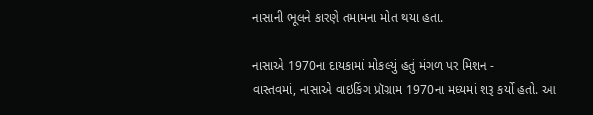નાસાની ભૂલને કારણે તમામના મોત થયા હતા.

નાસાએ 1970ના દાયકામાં મોકલ્યું હતું મંગળ પર મિશન -
વાસ્તવમાં, નાસાએ વાઇકિંગ પ્રૉગ્રામ 1970ના મધ્યમાં શરૂ કર્યો હતો. આ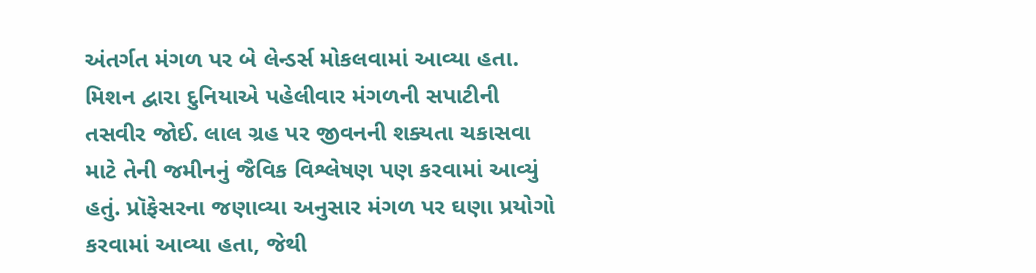અંતર્ગત મંગળ પર બે લેન્ડર્સ મોકલવામાં આવ્યા હતા. મિશન દ્વારા દુનિયાએ પહેલીવાર મંગળની સપાટીની તસવીર જોઈ. લાલ ગ્રહ પર જીવનની શક્યતા ચકાસવા માટે તેની જમીનનું જૈવિક વિશ્લેષણ પણ કરવામાં આવ્યું હતું. પ્રૉફેસરના જણાવ્યા અનુસાર મંગળ પર ઘણા પ્રયોગો કરવામાં આવ્યા હતા, જેથી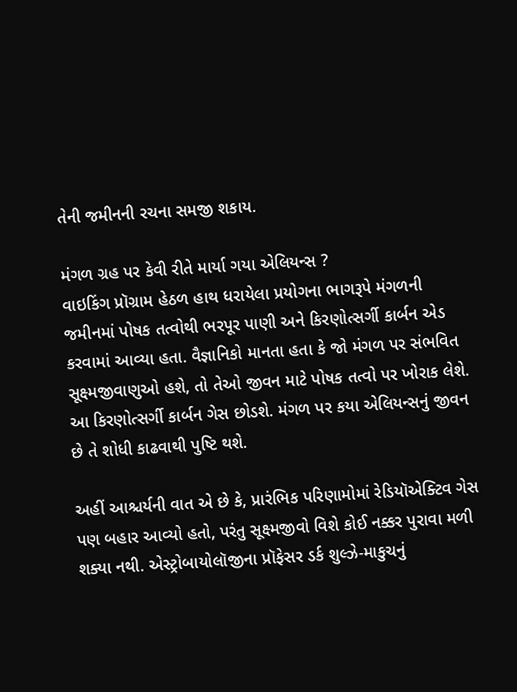તેની જમીનની રચના સમજી શકાય.

મંગળ ગ્રહ પર કેવી રીતે માર્યા ગયા એલિયન્સ ?
વાઇકિંગ પ્રૉગ્રામ હેઠળ હાથ ધરાયેલા પ્રયોગના ભાગરૂપે મંગળની જમીનમાં પોષક તત્વોથી ભરપૂર પાણી અને કિરણોત્સર્ગી કાર્બન એડ કરવામાં આવ્યા હતા. વૈજ્ઞાનિકો માનતા હતા કે જો મંગળ પર સંભવિત સૂક્ષ્મજીવાણુઓ હશે, તો તેઓ જીવન માટે પોષક તત્વો પર ખોરાક લેશે. આ કિરણોત્સર્ગી કાર્બન ગેસ છોડશે. મંગળ પર કયા એલિયન્સનું જીવન છે તે શોધી કાઢવાથી પુષ્ટિ થશે.

અહીં આશ્ચર્યની વાત એ છે કે, પ્રારંભિક પરિણામોમાં રેડિયૉએક્ટિવ ગેસ પણ બહાર આવ્યો હતો, પરંતુ સૂક્ષ્મજીવો વિશે કોઈ નક્કર પુરાવા મળી શક્યા નથી. એસ્ટ્રોબાયોલૉજીના પ્રૉફેસર ડર્ક શુલ્ઝે-માકુચનું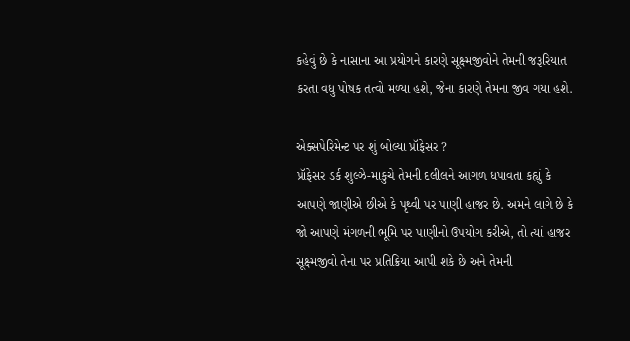કહેવું છે કે નાસાના આ પ્રયોગને કારણે સૂક્ષ્મજીવોને તેમની જરૂરિયાત કરતા વધુ પોષક તત્વો મળ્યા હશે, જેના કારણે તેમના જીવ ગયા હશે.

એક્સપેરિમેન્ટ પર શું બોલ્યા પ્રૉફેસર ?
પ્રૉફેસર ડર્ક શુલ્ઝે-માકુચે તેમની દલીલને આગળ ધપાવતા કહ્યું કે આપણે જાણીએ છીએ કે પૃથ્વી પર પાણી હાજર છે. અમને લાગે છે કે જો આપણે મંગળની ભૂમિ પર પાણીનો ઉપયોગ કરીએ, તો ત્યાં હાજર સૂક્ષ્મજીવો તેના પર પ્રતિક્રિયા આપી શકે છે અને તેમની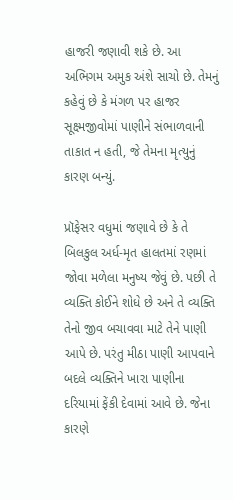હાજરી જણાવી શકે છે. આ અભિગમ અમુક અંશે સાચો છે. તેમનું કહેવું છે કે મંગળ પર હાજર સૂક્ષ્મજીવોમાં પાણીને સંભાળવાની તાકાત ન હતી, જે તેમના મૃત્યુનું કારણ બન્યું.

પ્રૉફેસર વધુમાં જણાવે છે કે તે બિલકુલ અર્ધ-મૃત હાલતમાં રણમાં જોવા મળેલા મનુષ્ય જેવું છે. પછી તે વ્યક્તિ કોઈને શોધે છે અને તે વ્યક્તિ તેનો જીવ બચાવવા માટે તેને પાણી આપે છે. પરંતુ મીઠા પાણી આપવાને બદલે વ્યક્તિને ખારા પાણીના દરિયામાં ફેંકી દેવામાં આવે છે. જેના કારણે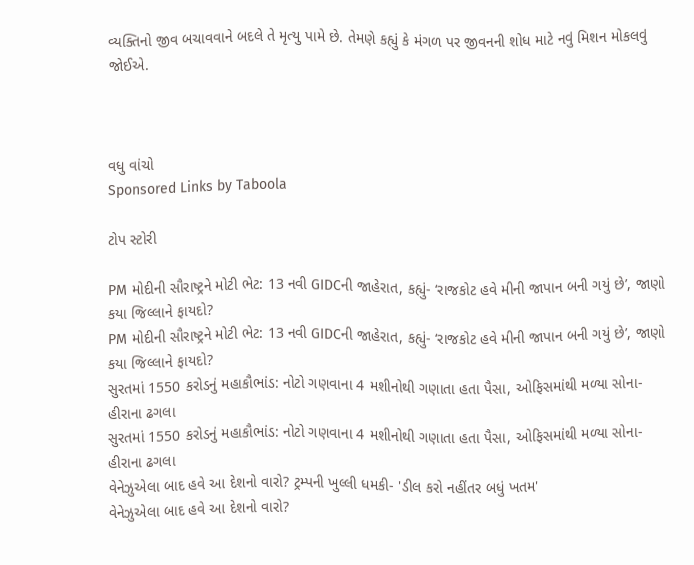વ્યક્તિનો જીવ બચાવવાને બદલે તે મૃત્યુ પામે છે. તેમણે કહ્યું કે મંગળ પર જીવનની શોધ માટે નવું મિશન મોકલવું જોઈએ.



વધુ વાંચો
Sponsored Links by Taboola

ટોપ સ્ટોરી

PM મોદીની સૌરાષ્ટ્રને મોટી ભેટ: 13 નવી GIDCની જાહેરાત, કહ્યું- ‘રાજકોટ હવે મીની જાપાન બની ગયું છે’, જાણો કયા જિલ્લાને ફાયદો?
PM મોદીની સૌરાષ્ટ્રને મોટી ભેટ: 13 નવી GIDCની જાહેરાત, કહ્યું- ‘રાજકોટ હવે મીની જાપાન બની ગયું છે’, જાણો કયા જિલ્લાને ફાયદો?
સુરતમાં 1550 કરોડનું મહાકૌભાંડ: નોટો ગણવાના 4 મશીનોથી ગણાતા હતા પૈસા, ઓફિસમાંથી મળ્યા સોના-હીરાના ઢગલા
સુરતમાં 1550 કરોડનું મહાકૌભાંડ: નોટો ગણવાના 4 મશીનોથી ગણાતા હતા પૈસા, ઓફિસમાંથી મળ્યા સોના-હીરાના ઢગલા
વેનેઝુએલા બાદ હવે આ દેશનો વારો? ટ્રમ્પની ખુલ્લી ધમકી- 'ડીલ કરો નહીંતર બધું ખતમ'
વેનેઝુએલા બાદ હવે આ દેશનો વારો?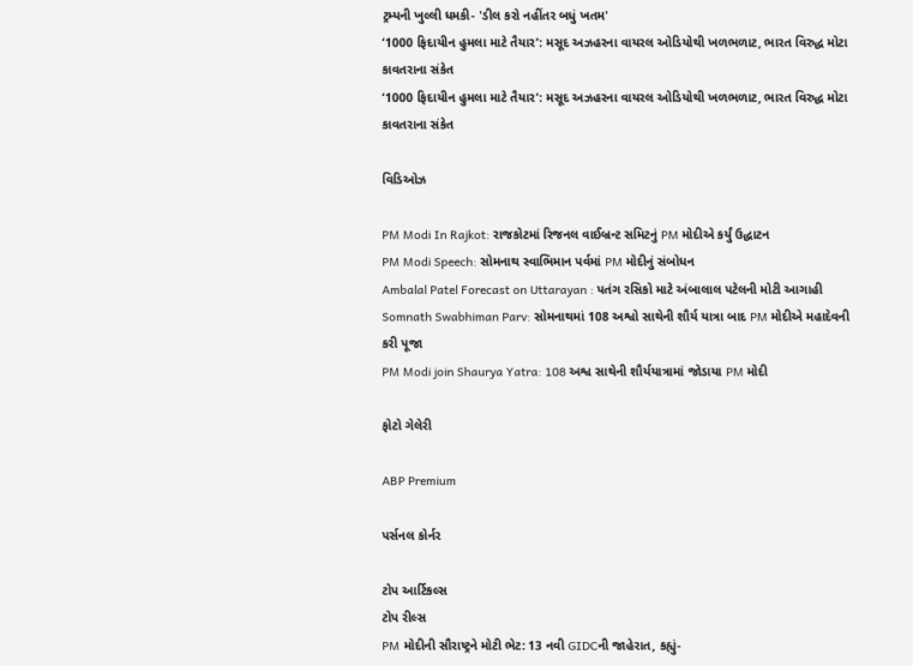ટ્રમ્પની ખુલ્લી ધમકી- 'ડીલ કરો નહીંતર બધું ખતમ'
‘1000 ફિદાયીન હુમલા માટે તૈયાર’: મસૂદ અઝહરના વાયરલ ઓડિયોથી ખળભળાટ, ભારત વિરુદ્ધ મોટા કાવતરાના સંકેત
‘1000 ફિદાયીન હુમલા માટે તૈયાર’: મસૂદ અઝહરના વાયરલ ઓડિયોથી ખળભળાટ, ભારત વિરુદ્ધ મોટા કાવતરાના સંકેત

વિડિઓઝ

PM Modi In Rajkot: રાજકોટમાં રિજનલ વાઈબ્રન્ટ સમિટનું PM મોદીએ કર્યું ઉદ્ધાટન
PM Modi Speech: સોમનાથ સ્વાભિમાન પર્વમાં PM મોદીનું સંબોધન
Ambalal Patel Forecast on Uttarayan : પતંગ રસિકો માટે અંબાલાલ પટેલની મોટી આગાહી
Somnath Swabhiman Parv: સોમનાથમાં 108 અશ્વો સાથેની શૌર્ય યાત્રા બાદ PM મોદીએ મહાદેવની કરી પૂજા
PM Modi join Shaurya Yatra: 108 અશ્વ સાથેની શૌર્યયાત્રામાં જોડાયા PM મોદી

ફોટો ગેલેરી

ABP Premium

પર્સનલ કોર્નર

ટોપ આર્ટિકલ્સ
ટોપ રીલ્સ
PM મોદીની સૌરાષ્ટ્રને મોટી ભેટ: 13 નવી GIDCની જાહેરાત, કહ્યું-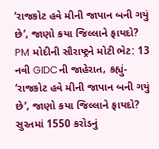‘રાજકોટ હવે મીની જાપાન બની ગયું છે’, જાણો કયા જિલ્લાને ફાયદો?
PM મોદીની સૌરાષ્ટ્રને મોટી ભેટ: 13 નવી GIDCની જાહેરાત, કહ્યું- ‘રાજકોટ હવે મીની જાપાન બની ગયું છે’, જાણો કયા જિલ્લાને ફાયદો?
સુરતમાં 1550 કરોડનું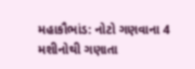મહાકૌભાંડ: નોટો ગણવાના 4 મશીનોથી ગણાતા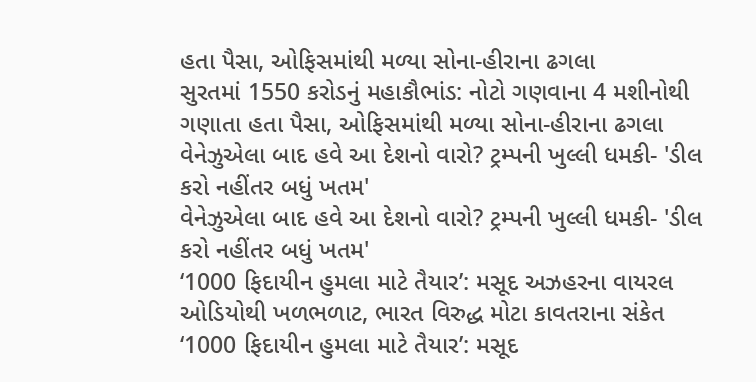હતા પૈસા, ઓફિસમાંથી મળ્યા સોના-હીરાના ઢગલા
સુરતમાં 1550 કરોડનું મહાકૌભાંડ: નોટો ગણવાના 4 મશીનોથી ગણાતા હતા પૈસા, ઓફિસમાંથી મળ્યા સોના-હીરાના ઢગલા
વેનેઝુએલા બાદ હવે આ દેશનો વારો? ટ્રમ્પની ખુલ્લી ધમકી- 'ડીલ કરો નહીંતર બધું ખતમ'
વેનેઝુએલા બાદ હવે આ દેશનો વારો? ટ્રમ્પની ખુલ્લી ધમકી- 'ડીલ કરો નહીંતર બધું ખતમ'
‘1000 ફિદાયીન હુમલા માટે તૈયાર’: મસૂદ અઝહરના વાયરલ ઓડિયોથી ખળભળાટ, ભારત વિરુદ્ધ મોટા કાવતરાના સંકેત
‘1000 ફિદાયીન હુમલા માટે તૈયાર’: મસૂદ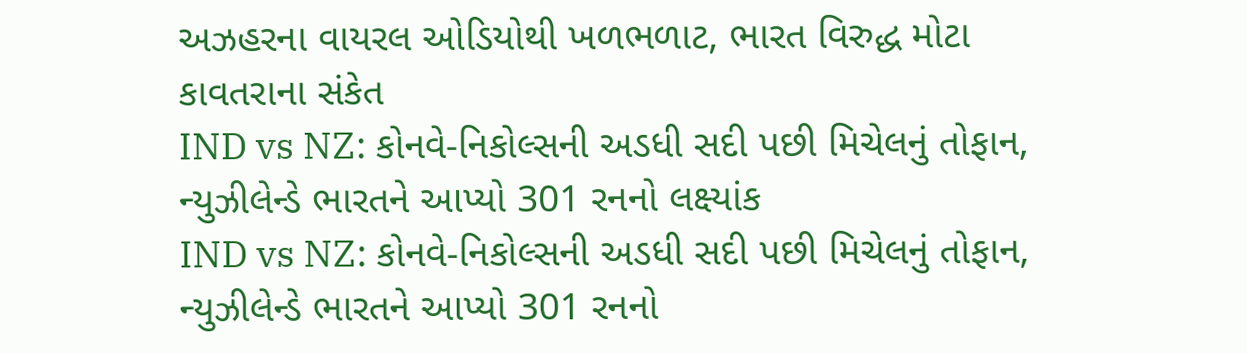અઝહરના વાયરલ ઓડિયોથી ખળભળાટ, ભારત વિરુદ્ધ મોટા કાવતરાના સંકેત
IND vs NZ: કોનવે-નિકોલ્સની અડધી સદી પછી મિચેલનું તોફાન, ન્યુઝીલેન્ડે ભારતને આપ્યો 301 રનનો લક્ષ્યાંક
IND vs NZ: કોનવે-નિકોલ્સની અડધી સદી પછી મિચેલનું તોફાન, ન્યુઝીલેન્ડે ભારતને આપ્યો 301 રનનો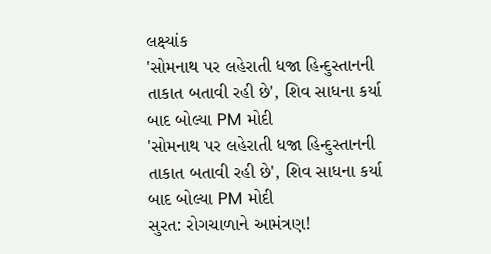લક્ષ્યાંક
'સોમનાથ પર લહેરાતી ધજા હિન્દુસ્તાનની તાકાત બતાવી રહી છે', શિવ સાધના કર્યા બાદ બોલ્યા PM મોદી
'સોમનાથ પર લહેરાતી ધજા હિન્દુસ્તાનની તાકાત બતાવી રહી છે', શિવ સાધના કર્યા બાદ બોલ્યા PM મોદી
સુરત: રોગચાળાને આમંત્રણ!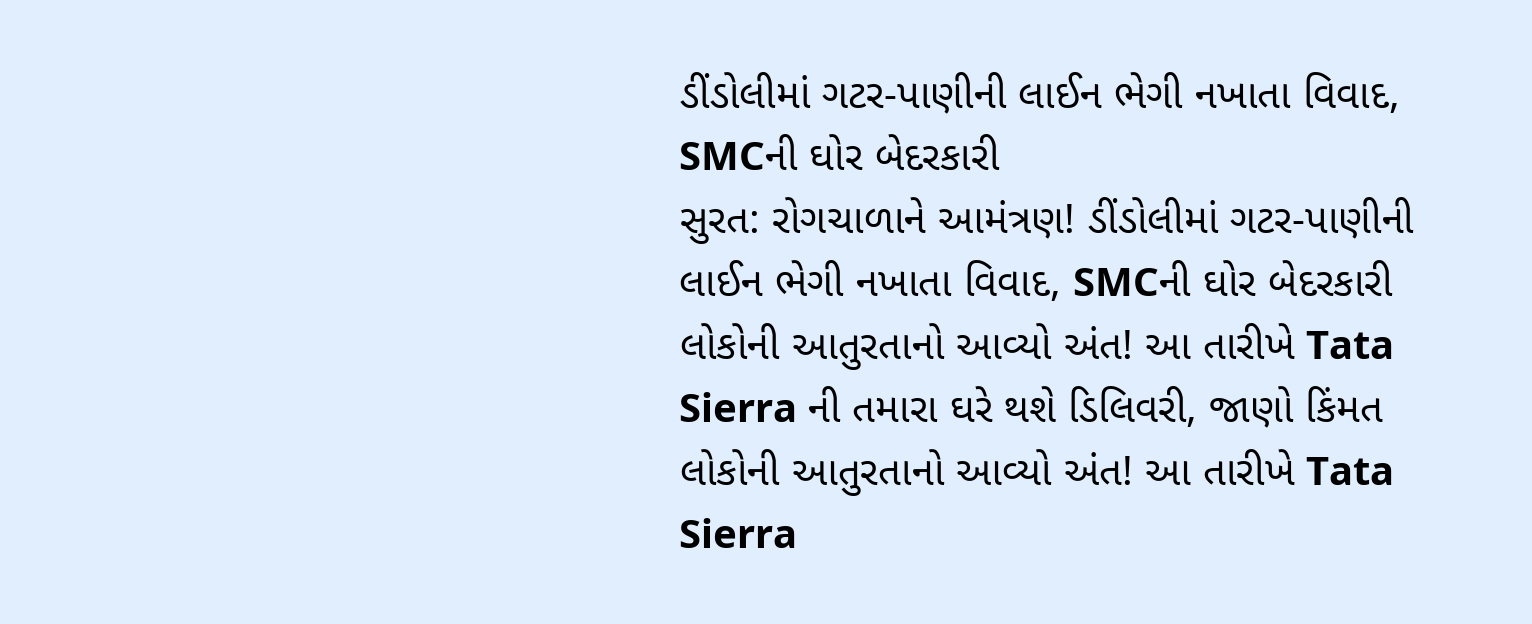ડીંડોલીમાં ગટર-પાણીની લાઈન ભેગી નખાતા વિવાદ, SMCની ઘોર બેદરકારી
સુરત: રોગચાળાને આમંત્રણ! ડીંડોલીમાં ગટર-પાણીની લાઈન ભેગી નખાતા વિવાદ, SMCની ઘોર બેદરકારી
લોકોની આતુરતાનો આવ્યો અંત! આ તારીખે Tata Sierra ની તમારા ઘરે થશે ડિલિવરી, જાણો કિંમત
લોકોની આતુરતાનો આવ્યો અંત! આ તારીખે Tata Sierra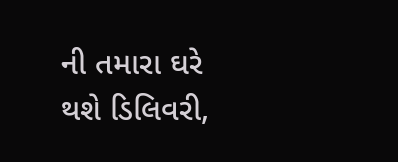ની તમારા ઘરે થશે ડિલિવરી,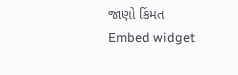જાણો કિંમત
Embed widget